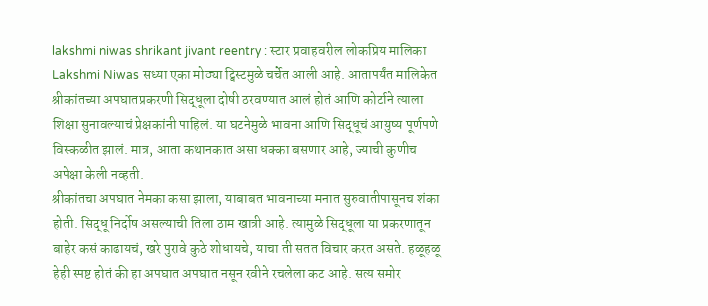lakshmi niwas shrikant jivant reentry : स्टार प्रवाहवरील लोकप्रिय मालिका Lakshmi Niwas सध्या एका मोठ्या ट्विस्टमुळे चर्चेत आली आहे. आतापर्यंत मालिकेत श्रीकांतच्या अपघातप्रकरणी सिद्धूला दोषी ठरवण्यात आलं होतं आणि कोर्टाने त्याला शिक्षा सुनावल्याचं प्रेक्षकांनी पाहिलं. या घटनेमुळे भावना आणि सिद्धूचं आयुष्य पूर्णपणे विस्कळीत झालं. मात्र, आता कथानकात असा धक्का बसणार आहे, ज्याची कुणीच अपेक्षा केली नव्हती.
श्रीकांतचा अपघात नेमका कसा झाला, याबाबत भावनाच्या मनात सुरुवातीपासूनच शंका होती. सिद्धू निर्दोष असल्याची तिला ठाम खात्री आहे. त्यामुळे सिद्धूला या प्रकरणातून बाहेर कसं काढायचं, खरे पुरावे कुठे शोधायचे, याचा ती सतत विचार करत असते. हळूहळू हेही स्पष्ट होतं की हा अपघात अपघात नसून रवीने रचलेला कट आहे. सत्य समोर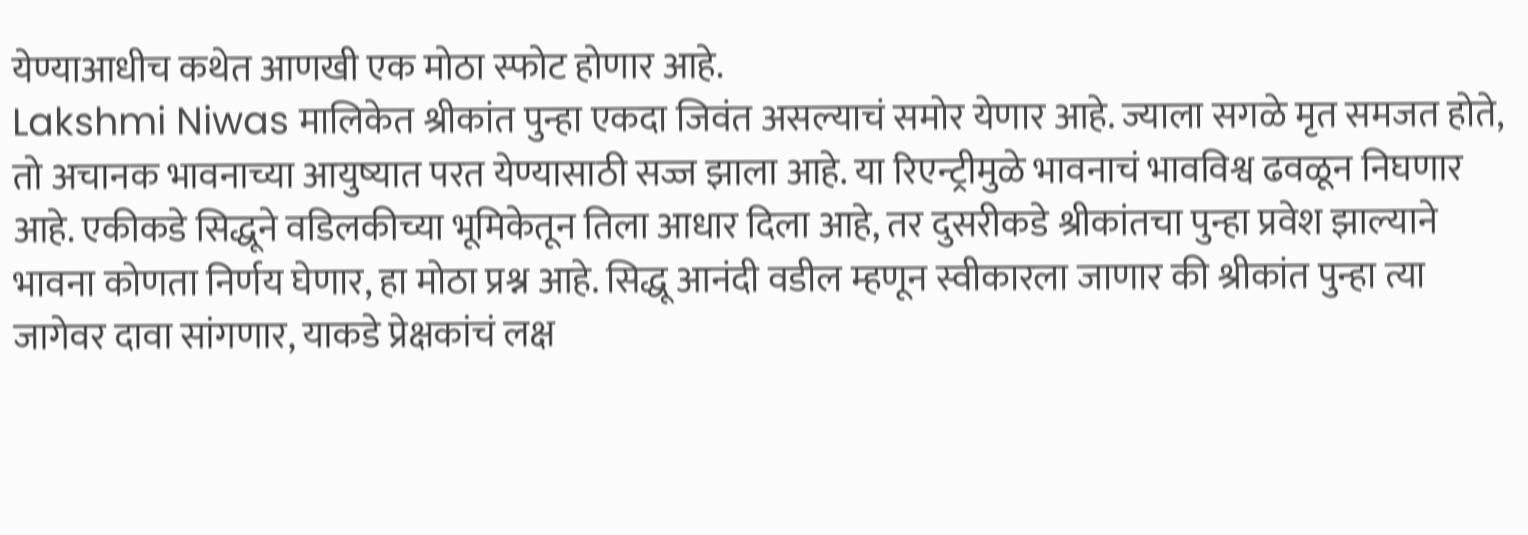येण्याआधीच कथेत आणखी एक मोठा स्फोट होणार आहे.
Lakshmi Niwas मालिकेत श्रीकांत पुन्हा एकदा जिवंत असल्याचं समोर येणार आहे. ज्याला सगळे मृत समजत होते, तो अचानक भावनाच्या आयुष्यात परत येण्यासाठी सज्ज झाला आहे. या रिएन्ट्रीमुळे भावनाचं भावविश्व ढवळून निघणार आहे. एकीकडे सिद्धूने वडिलकीच्या भूमिकेतून तिला आधार दिला आहे, तर दुसरीकडे श्रीकांतचा पुन्हा प्रवेश झाल्याने भावना कोणता निर्णय घेणार, हा मोठा प्रश्न आहे. सिद्धू आनंदी वडील म्हणून स्वीकारला जाणार की श्रीकांत पुन्हा त्या जागेवर दावा सांगणार, याकडे प्रेक्षकांचं लक्ष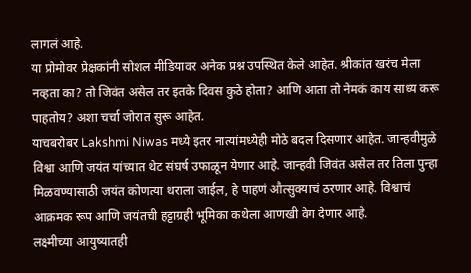लागलं आहे.
या प्रोमोवर प्रेक्षकांनी सोशल मीडियावर अनेक प्रश्न उपस्थित केले आहेत. श्रीकांत खरंच मेला नव्हता का? तो जिवंत असेल तर इतके दिवस कुठे होता? आणि आता तो नेमकं काय साध्य करू पाहतोय? अशा चर्चा जोरात सुरू आहेत.
याचबरोबर Lakshmi Niwas मध्ये इतर नात्यांमध्येही मोठे बदल दिसणार आहेत. जान्हवीमुळे विश्वा आणि जयंत यांच्यात थेट संघर्ष उफाळून येणार आहे. जान्हवी जिवंत असेल तर तिला पुन्हा मिळवण्यासाठी जयंत कोणत्या थराला जाईल, हे पाहणं औत्सुक्याचं ठरणार आहे. विश्वाचं आक्रमक रूप आणि जयंतची हट्टाग्रही भूमिका कथेला आणखी वेग देणार आहे.
लक्ष्मीच्या आयुष्यातही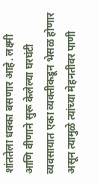शांततेला धक्का बसणार आहे. लक्ष्मी आणि वीणाने सुरू केलेल्या घरघंटी व्यवसायात एका व्यक्तीकडून भेसळ होणार असून त्यामुळे त्यांच्या मेहनतीवर पाणी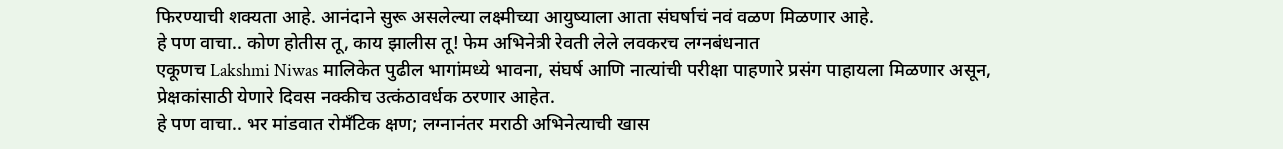फिरण्याची शक्यता आहे. आनंदाने सुरू असलेल्या लक्ष्मीच्या आयुष्याला आता संघर्षाचं नवं वळण मिळणार आहे.
हे पण वाचा.. कोण होतीस तू, काय झालीस तू! फेम अभिनेत्री रेवती लेले लवकरच लग्नबंधनात
एकूणच Lakshmi Niwas मालिकेत पुढील भागांमध्ये भावना, संघर्ष आणि नात्यांची परीक्षा पाहणारे प्रसंग पाहायला मिळणार असून, प्रेक्षकांसाठी येणारे दिवस नक्कीच उत्कंठावर्धक ठरणार आहेत.
हे पण वाचा.. भर मांडवात रोमँटिक क्षण; लग्नानंतर मराठी अभिनेत्याची खास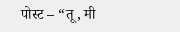पोस्ट – “तू, मी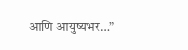आणि आयुष्यभर…”